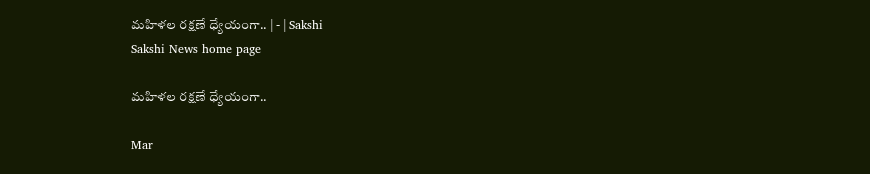మహిళల రక్షణే ధ్యేయంగా.. | - | Sakshi
Sakshi News home page

మహిళల రక్షణే ధ్యేయంగా..

Mar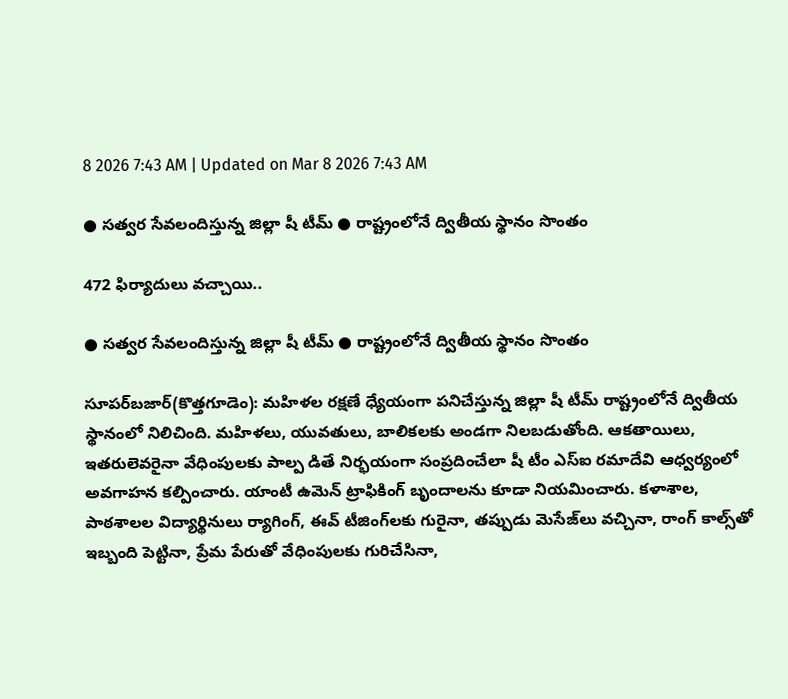8 2026 7:43 AM | Updated on Mar 8 2026 7:43 AM

● సత్వర సేవలందిస్తున్న జిల్లా షీ టీమ్‌ ● రాష్ట్రంలోనే ద్వితీయ స్థానం సొంతం

472 ఫిర్యాదులు వచ్చాయి..

● సత్వర సేవలందిస్తున్న జిల్లా షీ టీమ్‌ ● రాష్ట్రంలోనే ద్వితీయ స్థానం సొంతం

సూపర్‌బజార్‌(కొత్తగూడెం): మహిళల రక్షణే ధ్యేయంగా పనిచేస్తున్న జిల్లా షీ టీమ్‌ రాష్ట్రంలోనే ద్వితీయ స్థానంలో నిలిచింది. మహిళలు, యువతులు, బాలికలకు అండగా నిలబడుతోంది. ఆకతాయిలు, ఇతరులెవరైనా వేధింపులకు పాల్ప డితే నిర్భయంగా సంప్రదించేలా షీ టీం ఎస్‌ఐ రమాదేవి ఆధ్వర్యంలో అవగాహన కల్పించారు. యాంటీ ఉమెన్‌ ట్రాఫికింగ్‌ బృందాలను కూడా నియమించారు. కళాశాల, పాఠశాలల విద్యార్థినులు ర్యాగింగ్‌, ఈవ్‌ టీజింగ్‌లకు గురైనా, తప్పుడు మెసేజ్‌లు వచ్చినా, రాంగ్‌ కాల్స్‌తో ఇబ్బంది పెట్టినా, ప్రేమ పేరుతో వేధింపులకు గురిచేసినా,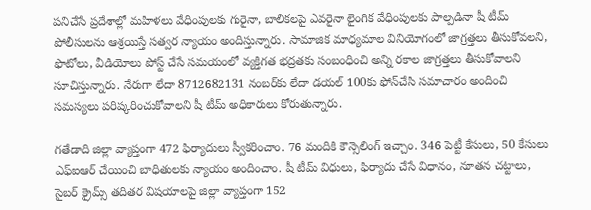పనిచేసే ప్రదేశాల్లో మహిళలు వేధింపులకు గురైనా, బాలికలపై ఎవరైనా లైంగిక వేధింపులకు పాల్పడినా షీ టీమ్‌ పోలీసులను ఆశ్రయిస్తే సత్వర న్యాయం అందిస్తున్నారు. సామాజిక మాధ్యమాల వినియోగంలో జాగ్రత్తలు తీసుకోవలని, ఫొటోలు, వీడియోలు పోస్ట్‌ చేసే సమయంలో వ్యక్తిగత భద్రతకు సంబంధించి అన్ని రకాల జాగ్రత్తలు తీసుకోవాలని సూచిస్తున్నారు. నేరుగా లేదా 8712682131 నంబర్‌కు లేదా డయల్‌ 100కు ఫోన్‌చేసి సమాచారం అందించి సమస్యలు పరిష్కరించుకోవాలని షీ టీమ్‌ అధికారులు కోరుతున్నారు.

గతేడాది జిల్లా వ్యాప్తంగా 472 ఫిర్యాదులు స్వీకరించాం. 76 మందికి కౌన్సెలింగ్‌ ఇచ్చాం. 346 పెట్టీ కేసులు, 50 కేసులు ఎఫ్‌ఐఆర్‌ చేయించి బాధితులకు న్యాయం అందించాం. షీ టీమ్‌ విధులు, ఫిర్యాదు చేసే విధానం, నూతన చట్టాలు, సైబర్‌ క్రైమ్స్‌ తదితర విషయాలపై జిల్లా వ్యాప్తంగా 152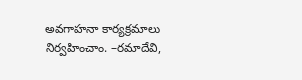అవగాహనా కార్యక్రమాలు నిర్వహించాం. –రమాదేవి,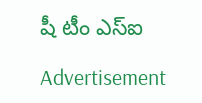షీ టీం ఎస్‌ఐ

Advertisement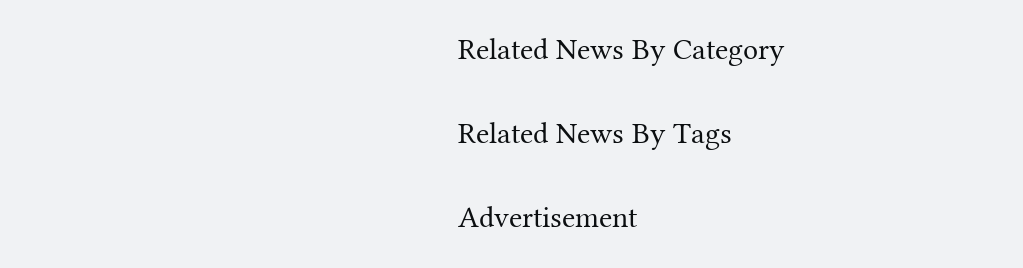Related News By Category

Related News By Tags

Advertisement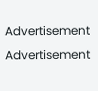Advertisement
Advertisement